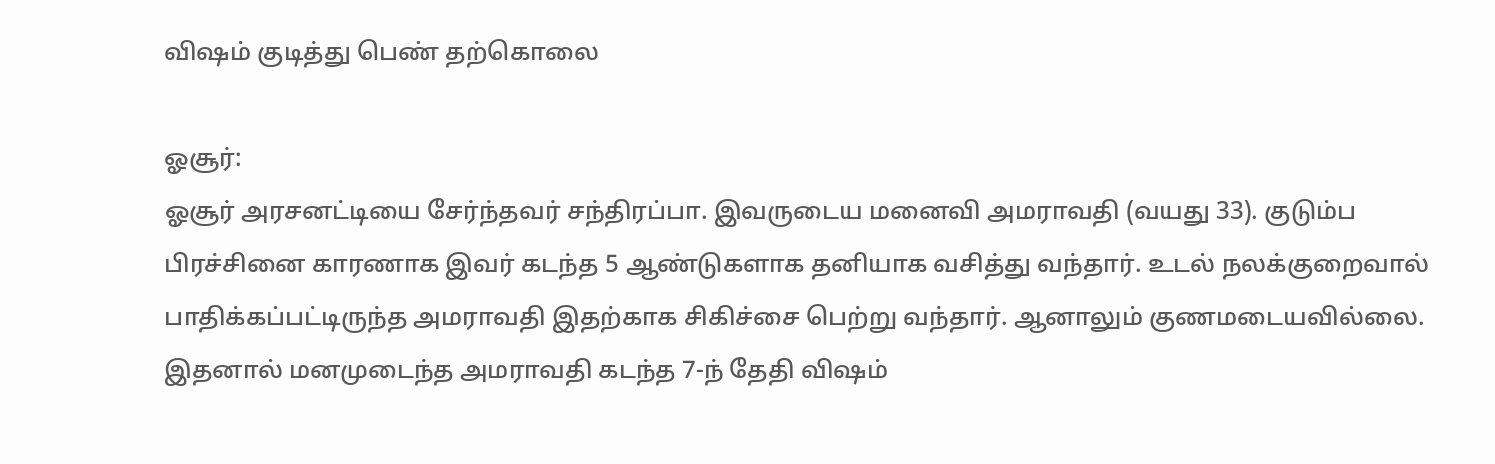விஷம் குடித்து பெண் தற்கொலை

ஓசூர்:
ஓசூர் அரசனட்டியை சேர்ந்தவர் சந்திரப்பா. இவருடைய மனைவி அமராவதி (வயது 33). குடும்ப பிரச்சினை காரணாக இவர் கடந்த 5 ஆண்டுகளாக தனியாக வசித்து வந்தார். உடல் நலக்குறைவால் பாதிக்கப்பட்டிருந்த அமராவதி இதற்காக சிகிச்சை பெற்று வந்தார். ஆனாலும் குணமடையவில்லை. இதனால் மனமுடைந்த அமராவதி கடந்த 7-ந் தேதி விஷம்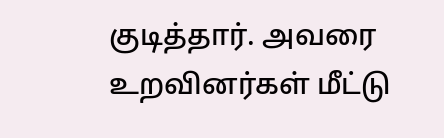குடித்தார். அவரை உறவினர்கள் மீட்டு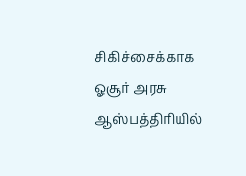சிகிச்சைக்காக ஓசூர் அரசு ஆஸ்பத்திரியில்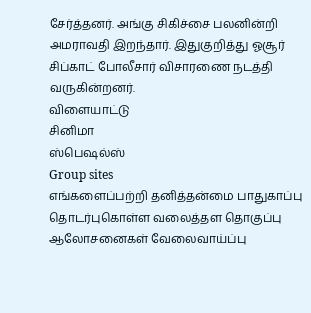சேர்த்தனர். அங்கு சிகிச்சை பலனின்றி அமராவதி இறந்தார். இதுகுறித்து ஓசூர் சிப்காட் போலீசார் விசாரணை நடத்தி வருகின்றனர்.
விளையாட்டு
சினிமா
ஸ்பெஷல்ஸ்
Group sites
எங்களைப்பற்றி தனித்தன்மை பாதுகாப்பு தொடர்புகொள்ள வலைத்தள தொகுப்பு ஆலோசனைகள் வேலைவாய்ப்பு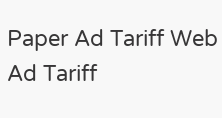Paper Ad Tariff Web Ad Tariff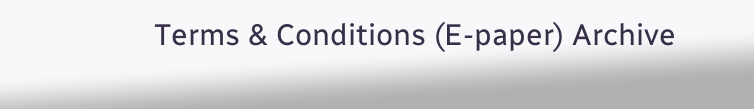Terms & Conditions (E-paper) Archive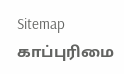Sitemap
காப்புரிமை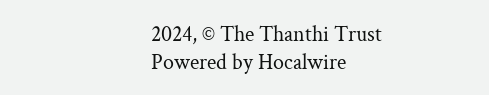2024, © The Thanthi Trust Powered by Hocalwire